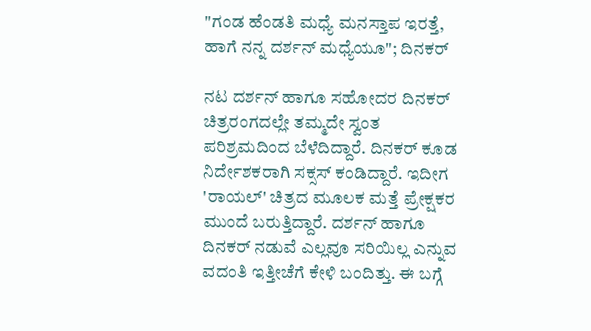"ಗಂಡ ಹೆಂಡತಿ ಮಧ್ಯೆ ಮನಸ್ತಾಪ ಇರತ್ತೆ, ಹಾಗೆ ನನ್ನ ದರ್ಶನ್ ಮಧ್ಯೆಯೂ"; ದಿನಕರ್

ನಟ ದರ್ಶನ್ ಹಾಗೂ ಸಹೋದರ ದಿನಕರ್ ಚಿತ್ರರಂಗದಲ್ಲೇ ತಮ್ಮದೇ ಸ್ವಂತ ಪರಿಶ್ರಮದಿಂದ ಬೆಳೆದಿದ್ದಾರೆ. ದಿನಕರ್ ಕೂಡ ನಿರ್ದೇಶಕರಾಗಿ ಸಕ್ಸಸ್ ಕಂಡಿದ್ದಾರೆ. ಇದೀಗ 'ರಾಯಲ್' ಚಿತ್ರದ ಮೂಲಕ ಮತ್ತೆ ಪ್ರೇಕ್ಷಕರ ಮುಂದೆ ಬರುತ್ತಿದ್ದಾರೆ. ದರ್ಶನ್ ಹಾಗೂ ದಿನಕರ್ ನಡುವೆ ಎಲ್ಲವೂ ಸರಿಯಿಲ್ಲ ಎನ್ನುವ ವದಂತಿ ಇತ್ತೀಚೆಗೆ ಕೇಳಿ ಬಂದಿತ್ತು. ಈ ಬಗ್ಗೆ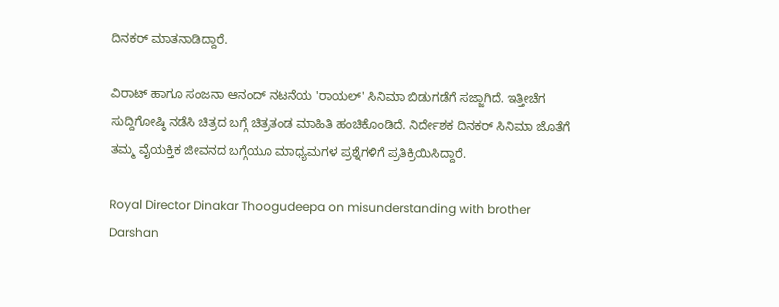ದಿನಕರ್ ಮಾತನಾಡಿದ್ದಾರೆ.

ವಿರಾಟ್ ಹಾಗೂ ಸಂಜನಾ ಆನಂದ್ ನಟನೆಯ 'ರಾಯಲ್' ಸಿನಿಮಾ ಬಿಡುಗಡೆಗೆ ಸಜ್ಜಾಗಿದೆ. ಇತ್ತೀಚೆಗ ಸುದ್ದಿಗೋಷ್ಠಿ ನಡೆಸಿ ಚಿತ್ರದ ಬಗ್ಗೆ ಚಿತ್ರತಂಡ ಮಾಹಿತಿ ಹಂಚಿಕೊಂಡಿದೆ. ನಿರ್ದೇಶಕ ದಿನಕರ್ ಸಿನಿಮಾ ಜೊತೆಗೆ ತಮ್ಮ ವೈಯಕ್ತಿಕ ಜೀವನದ ಬಗ್ಗೆಯೂ ಮಾಧ್ಯಮಗಳ ಪ್ರಶ್ನೆಗಳಿಗೆ ಪ್ರತಿಕ್ರಿಯಿಸಿದ್ದಾರೆ.

Royal Director Dinakar Thoogudeepa on misunderstanding with brother Darshan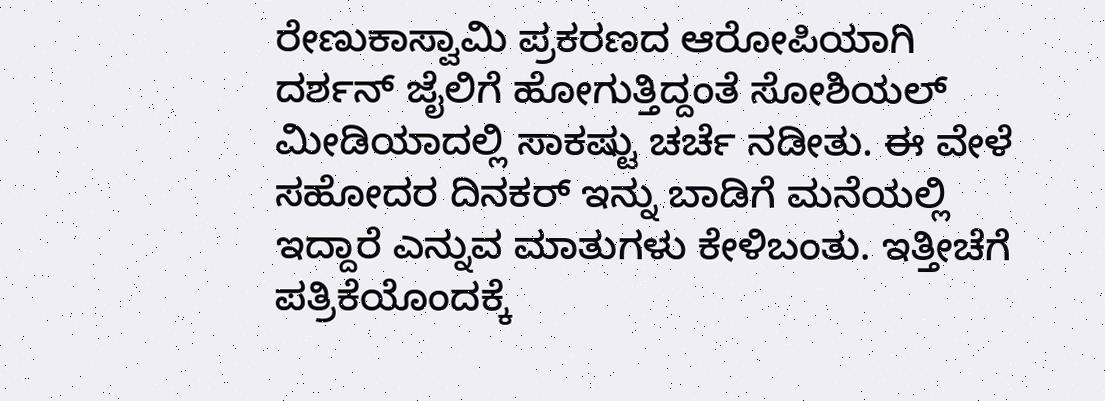ರೇಣುಕಾಸ್ವಾಮಿ ಪ್ರಕರಣದ ಆರೋಪಿಯಾಗಿ ದರ್ಶನ್ ಜೈಲಿಗೆ ಹೋಗುತ್ತಿದ್ದಂತೆ ಸೋಶಿಯಲ್ ಮೀಡಿಯಾದಲ್ಲಿ ಸಾಕಷ್ಟು ಚರ್ಚೆ ನಡೀತು. ಈ ವೇಳೆ ಸಹೋದರ ದಿನಕರ್ ಇನ್ನು ಬಾಡಿಗೆ ಮನೆಯಲ್ಲಿ ಇದ್ದಾರೆ ಎನ್ನುವ ಮಾತುಗಳು ಕೇಳಿಬಂತು. ಇತ್ತೀಚೆಗೆ ಪತ್ರಿಕೆಯೊಂದಕ್ಕೆ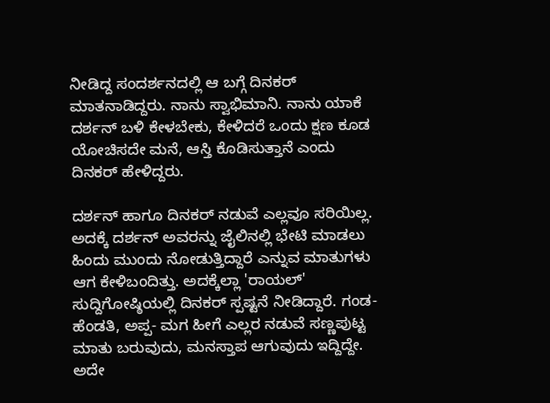ನೀಡಿದ್ದ ಸಂದರ್ಶನದಲ್ಲಿ ಆ ಬಗ್ಗೆ ದಿನಕರ್ ಮಾತನಾಡಿದ್ದರು. ನಾನು ಸ್ವಾಭಿಮಾನಿ. ನಾನು ಯಾಕೆ ದರ್ಶನ್ ಬಳಿ ಕೇಳಬೇಕು, ಕೇಳಿದರೆ ಒಂದು ಕ್ಷಣ ಕೂಡ ಯೋಚಿಸದೇ ಮನೆ, ಆಸ್ತಿ ಕೊಡಿಸುತ್ತಾನೆ ಎಂದು ದಿನಕರ್ ಹೇಳಿದ್ದರು.

ದರ್ಶನ್ ಹಾಗೂ ದಿನಕರ್ ನಡುವೆ ಎಲ್ಲವೂ ಸರಿಯಿಲ್ಲ. ಅದಕ್ಕೆ ದರ್ಶನ್ ಅವರನ್ನು ಜೈಲಿನಲ್ಲಿ ಭೇಟಿ ಮಾಡಲು ಹಿಂದು ಮುಂದು ನೋಡುತ್ತಿದ್ದಾರೆ ಎನ್ನುವ ಮಾತುಗಳು ಆಗ ಕೇಳಿಬಂದಿತ್ತು. ಅದಕ್ಕೆಲ್ಲಾ 'ರಾಯಲ್' ಸುದ್ದಿಗೋಷ್ಠಿಯಲ್ಲಿ ದಿನಕರ್ ಸ್ಪಷ್ಟನೆ ನೀಡಿದ್ದಾರೆ. ಗಂಡ- ಹೆಂಡತಿ, ಅಪ್ಪ- ಮಗ ಹೀಗೆ ಎಲ್ಲರ ನಡುವೆ ಸಣ್ಣಪುಟ್ಟ ಮಾತು ಬರುವುದು, ಮನಸ್ತಾಪ ಆಗುವುದು ಇದ್ದಿದ್ದೇ. ಅದೇ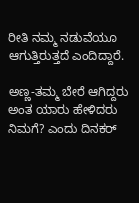ರೀತಿ ನಮ್ಮ ನಡುವೆಯೂ ಆಗುತ್ತಿರುತ್ತದೆ ಎಂದಿದ್ದಾರೆ.

ಅಣ್ಣ-ತಮ್ಮ ಬೇರೆ ಆಗಿದ್ದರು ಅಂತ ಯಾರು ಹೇಳಿದರು ನಿಮಗೆ? ಎಂದು ದಿನಕರ್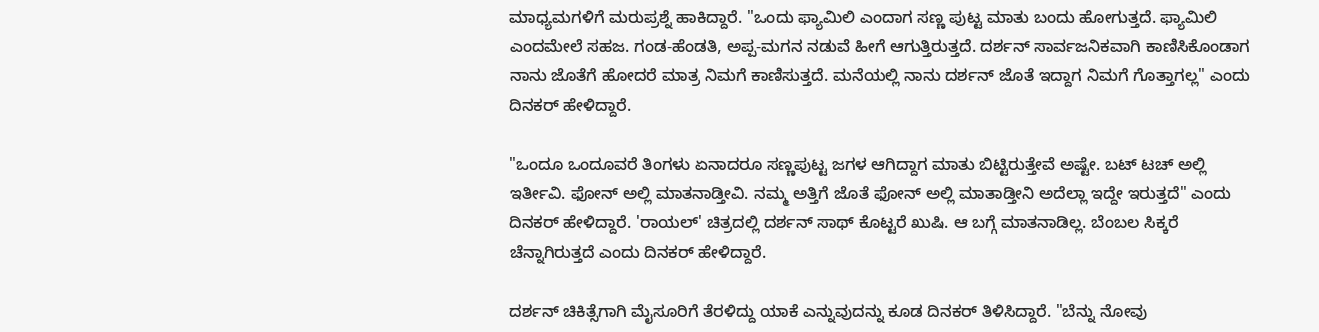ಮಾಧ್ಯಮಗಳಿಗೆ ಮರುಪ್ರಶ್ನೆ ಹಾಕಿದ್ದಾರೆ. "ಒಂದು ಫ್ಯಾಮಿಲಿ ಎಂದಾಗ ಸಣ್ಣ ಪುಟ್ಟ ಮಾತು ಬಂದು ಹೋಗುತ್ತದೆ. ಫ್ಯಾಮಿಲಿ ಎಂದಮೇಲೆ ಸಹಜ. ಗಂಡ-ಹೆಂಡತಿ, ಅಪ್ಪ-ಮಗನ ನಡುವೆ ಹೀಗೆ ಆಗುತ್ತಿರುತ್ತದೆ. ದರ್ಶನ್ ಸಾರ್ವಜನಿಕವಾಗಿ ಕಾಣಿಸಿಕೊಂಡಾಗ ನಾನು ಜೊತೆಗೆ ಹೋದರೆ ಮಾತ್ರ ನಿಮಗೆ ಕಾಣಿಸುತ್ತದೆ. ಮನೆಯಲ್ಲಿ ನಾನು ದರ್ಶನ್ ಜೊತೆ ಇದ್ದಾಗ ನಿಮಗೆ ಗೊತ್ತಾಗಲ್ಲ" ಎಂದು ದಿನಕರ್ ಹೇಳಿದ್ದಾರೆ.

"ಒಂದೂ ಒಂದೂವರೆ ತಿಂಗಳು ಏನಾದರೂ ಸಣ್ಣಪುಟ್ಟ ಜಗಳ ಆಗಿದ್ದಾಗ ಮಾತು ಬಿಟ್ಟಿರುತ್ತೇವೆ ಅಷ್ಟೇ. ಬಟ್ ಟಚ್ ಅಲ್ಲಿ ಇರ್ತೀವಿ. ಫೋನ್ ಅಲ್ಲಿ ಮಾತನಾಡ್ತೀವಿ. ನಮ್ಮ ಅತ್ತಿಗೆ ಜೊತೆ ಫೋನ್ ಅಲ್ಲಿ ಮಾತಾಡ್ತೀನಿ ಅದೆಲ್ಲಾ ಇದ್ದೇ ಇರುತ್ತದೆ" ಎಂದು ದಿನಕರ್ ಹೇಳಿದ್ದಾರೆ. 'ರಾಯಲ್' ಚಿತ್ರದಲ್ಲಿ ದರ್ಶನ್ ಸಾಥ್ ಕೊಟ್ಟರೆ ಖುಷಿ. ಆ ಬಗ್ಗೆ ಮಾತನಾಡಿಲ್ಲ. ಬೆಂಬಲ ಸಿಕ್ಕರೆ ಚೆನ್ನಾಗಿರುತ್ತದೆ ಎಂದು ದಿನಕರ್ ಹೇಳಿದ್ದಾರೆ.

ದರ್ಶನ್ ಚಿಕಿತ್ಸೆಗಾಗಿ ಮೈಸೂರಿಗೆ ತೆರಳಿದ್ದು ಯಾಕೆ ಎನ್ನುವುದನ್ನು ಕೂಡ ದಿನಕರ್ ತಿಳಿಸಿದ್ದಾರೆ. "ಬೆನ್ನು ನೋವು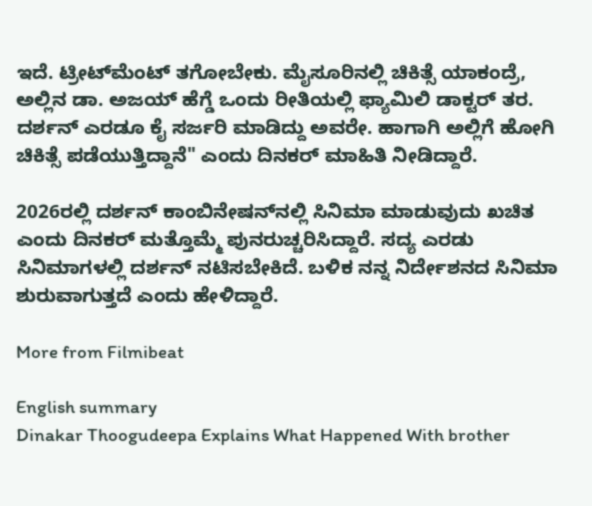ಇದೆ. ಟ್ರೀಟ್‌ಮೆಂಟ್ ತಗೋಬೇಕು. ಮೈಸೂರಿನಲ್ಲಿ ಚಿಕಿತ್ಸೆ ಯಾಕಂದ್ರೆ, ಅಲ್ಲಿನ ಡಾ. ಅಜಯ್ ಹೆಗ್ಡೆ ಒಂದು ರೀತಿಯಲ್ಲಿ ಫ್ಯಾಮಿಲಿ ಡಾಕ್ಟರ್ ತರ. ದರ್ಶನ್ ಎರಡೂ ಕೈ ಸರ್ಜರಿ ಮಾಡಿದ್ದು ಅವರೇ. ಹಾಗಾಗಿ ಅಲ್ಲಿಗೆ ಹೋಗಿ ಚಿಕಿತ್ಸೆ ಪಡೆಯುತ್ತಿದ್ದಾನೆ" ಎಂದು ದಿನಕರ್ ಮಾಹಿತಿ ನೀಡಿದ್ದಾರೆ.

2026ರಲ್ಲಿ ದರ್ಶನ್ ಕಾಂಬಿನೇಷನ್‌ನಲ್ಲಿ ಸಿನಿಮಾ ಮಾಡುವುದು ಖಚಿತ ಎಂದು ದಿನಕರ್ ಮತ್ತೊಮ್ಮೆ ಪುನರುಚ್ಚರಿಸಿದ್ದಾರೆ. ಸದ್ಯ ಎರಡು ಸಿನಿಮಾಗಳಲ್ಲಿ ದರ್ಶನ್ ನಟಿಸಬೇಕಿದೆ. ಬಳಿಕ ನನ್ನ ನಿರ್ದೇಶನದ ಸಿನಿಮಾ ಶುರುವಾಗುತ್ತದೆ ಎಂದು ಹೇಳಿದ್ದಾರೆ.

More from Filmibeat

English summary
Dinakar Thoogudeepa Explains What Happened With brother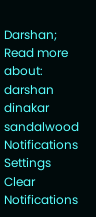Darshan;
Read more about: darshan dinakar sandalwood
Notifications
Settings
Clear Notifications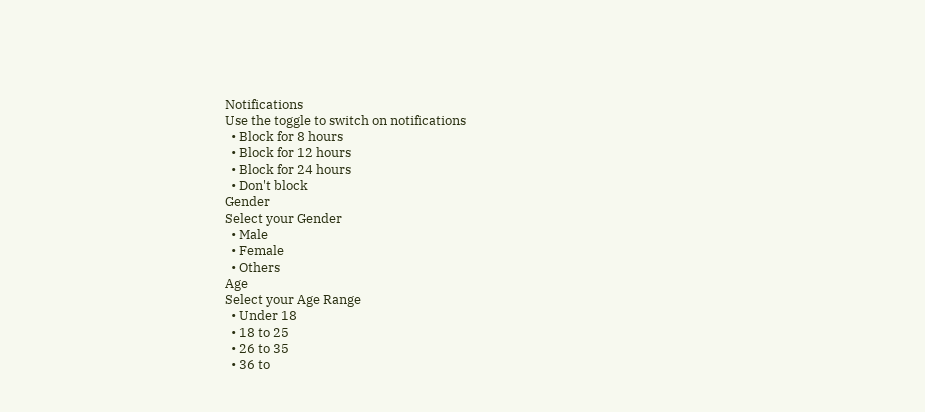Notifications
Use the toggle to switch on notifications
  • Block for 8 hours
  • Block for 12 hours
  • Block for 24 hours
  • Don't block
Gender
Select your Gender
  • Male
  • Female
  • Others
Age
Select your Age Range
  • Under 18
  • 18 to 25
  • 26 to 35
  • 36 to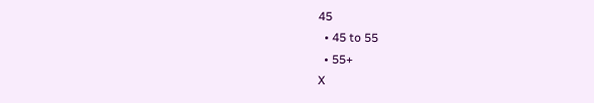45
  • 45 to 55
  • 55+
X